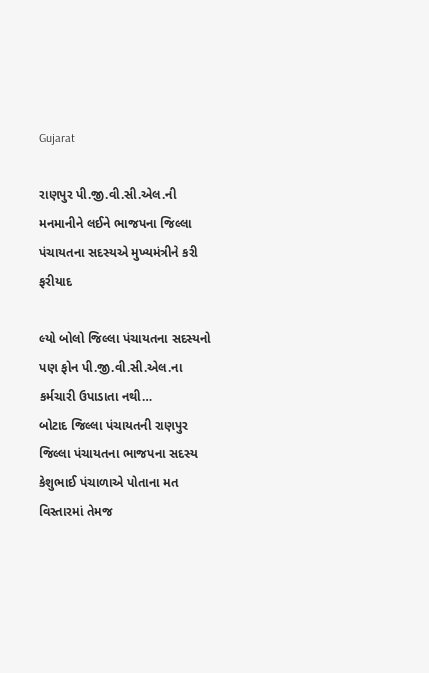Gujarat

રાણપુર પી.જી.વી.સી.એલ.ની મનમાનીને લઈને ભાજપના જિલ્લા પંચાયતના સદસ્યએ મુખ્યમંત્રીને કરી ફરીયાદ

લ્યો બોલો જિલ્લા પંચાયતના સદસ્યનો પણ ફોન પી.જી.વી.સી.એલ.ના કર્મચારી ઉપાડાતા નથી…
બોટાદ જિલ્લા પંચાયતની રાણપુર  જિલ્લા પંચાયતના ભાજપના સદસ્ય કેશુભાઈ પંચાળાએ પોતાના મત વિસ્તારમાં તેમજ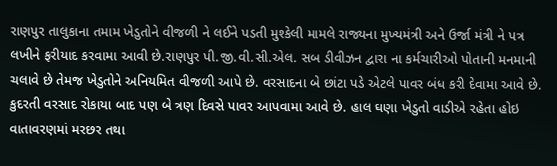રાણપુર તાલુકાના તમામ ખેડુતોને વીજળી ને લઈને પડતી મુશ્કેલી મામલે રાજ્યના મુખ્યમંત્રી અને ઉર્જા મંત્રી ને પત્ર લખીને ફરીયાદ કરવામા આવી છે.રાણપુર પી.જી.વી.સી.એલ. સબ ડીવીઝન દ્વારા ના કર્મચારીઓ પોતાની મનમાની ચલાવે છે તેમજ ખેડુતોને અનિયમિત વીજળી આપે છે. વરસાદના બે છાંટા પડે એટલે પાવર બંધ કરી દેવામા આવે છે. કુદરતી વરસાદ રોકાયા બાદ પણ બે ત્રણ દિવસે પાવર આપવામા આવે છે. હાલ ઘણા ખેડુતો વાડીએ રહેતા હોઇ વાતાવરણમાં મરછર તથા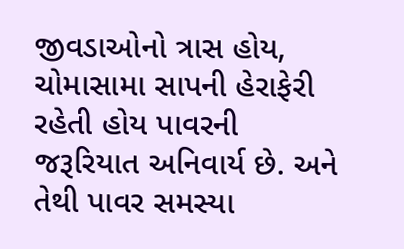જીવડાઓનો ત્રાસ હોય, ચોમાસામા સાપની હેરાફેરી રહેતી હોય પાવરની જરૂરિયાત અનિવાર્ય છે. અને તેથી પાવર સમસ્યા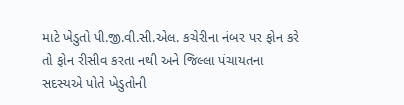માટે ખેડુતો પી.જી.વી.સી.એલ. કચેરીના નંબર પર ફોન કરે તો ફોન રીસીવ કરતા નથી અને જિલ્લા પંચાયતના સદસ્યએ પોતે ખેડુતોની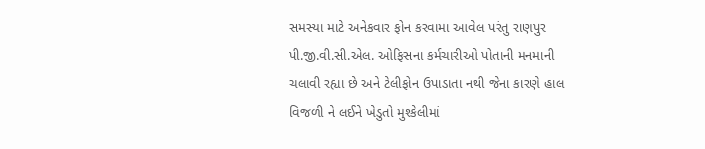સમસ્યા માટે અનેકવાર ફોન કરવામા આવેલ પરંતુ રાણપુર પી.જી.વી.સી.એલ. ઓફિસના કર્મચારીઓ પોતાની મનમાની ચલાવી રહ્યા છે અને ટેલીફોન ઉપાડાતા નથી જેના કારણે હાલ વિજળી ને લઈને ખેડુતો મુશ્કેલીમાં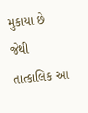મુકાયા છે જેથી તાત્કાલિક આ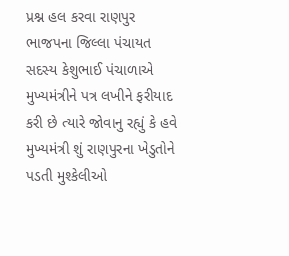પ્રશ્ન હલ કરવા રાણપુર ભાજપના જિલ્લા પંચાયત સદસ્ય કેશુભાઈ પંચાળાએ મુખ્યમંત્રીને પત્ર લખીને ફરીયાદ કરી છે ત્યારે જોવાનુ રહ્યું કે હવે મુખ્યમંત્રી શું રાણપુરના ખેડુતોને પડતી મુશ્કેલીઓ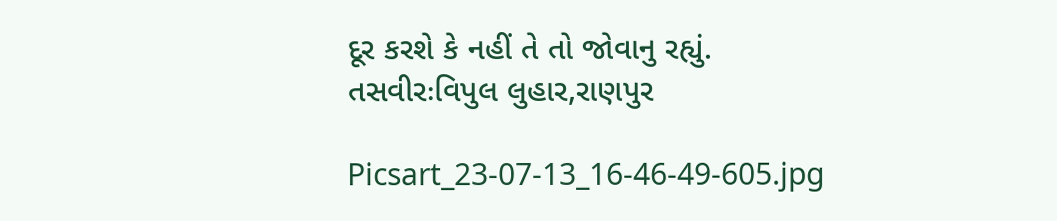દૂર કરશે કે નહીં તે તો જોવાનુ રહ્યું.
તસવીરઃવિપુલ લુહાર,રાણપુર

Picsart_23-07-13_16-46-49-605.jpg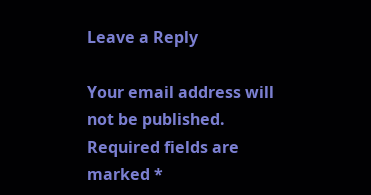Leave a Reply

Your email address will not be published. Required fields are marked *